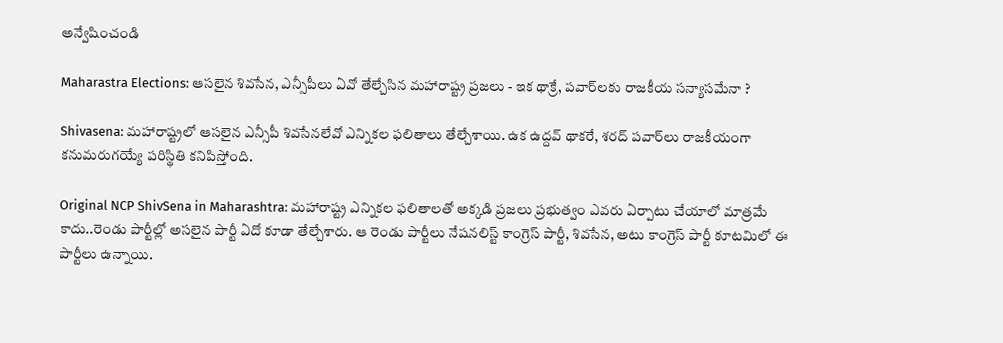అన్వేషించండి

Maharastra Elections: ఆసలైన శివసేన, ఎన్సీపీలు ఏవో తేల్చేసిన మహారాష్ట్ర ప్రజలు - ఇక థాక్రే, పవార్‌లకు రాజకీయ సన్యాసమేనా ?

Shivasena: మహారాష్ట్రలో ఆసలైన ఎన్సీపీ శివసేనలేవో ఎన్నికల ఫలితాలు తేల్చేశాయి. ఉక ఉద్దవ్ థాకరే, శరద్ పవార్‌లు రాజకీయంగా కనుమరుగయ్యే పరిస్థితి కనిపిస్తోంది.

Original NCP ShivSena in Maharashtra: మహారాష్ట్ర ఎన్నికల ఫలితాలతో అక్కడి ప్రజలు ప్రభుత్వం ఎవరు ఏర్పాటు చేయాలో మాత్రమే కాదు..రెండు పార్టీల్లో అసలైన పార్టీ ఏదో కూడా తేల్చేశారు. ఆ రెండు పార్టీలు నేషనలిస్ట్ కాంగ్రెస్ పార్టీ, శివసేన, అటు కాంగ్రెస్ పార్టీ కూటమిలో ఈ పార్టీలు ఉన్నాయి.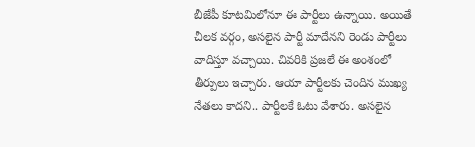బీజేపీ కూటమిలోనూ ఈ పార్టీలు ఉన్నాయి. అయితే చీలక వర్గం, అసలైన పార్టీ మాదేనని రెండు పార్టీలు వాదిస్తూ వచ్చాయి. చివరికి ప్రజలే ఈ అంశంలో తీర్పులు ఇచ్చారు. ఆయా పార్టీలకు చెందిన ముఖ్య నేతలు కాదని.. పార్టీలకే ఓటు వేశారు. అసలైన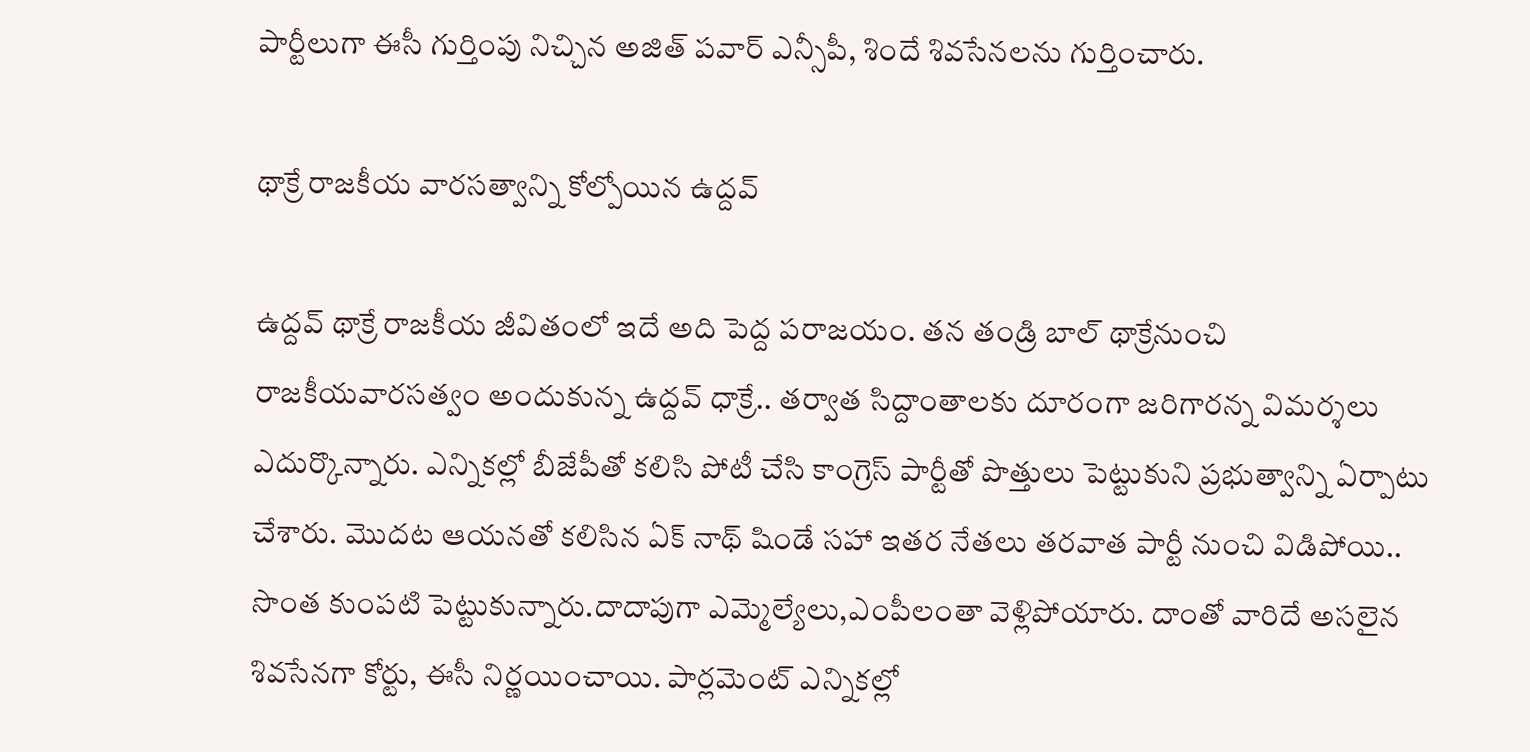పార్టీలుగా ఈసీ గుర్తింపు నిచ్చిన అజిత్ పవార్ ఎన్సీపీ, శిందే శివసేనలను గుర్తించారు.

థాక్రే రాజకీయ వారసత్వాన్ని కోల్పోయిన ఉద్దవ్

ఉద్దవ్ థాక్రే రాజకీయ జీవితంలో ఇదే అది పెద్ద పరాజయం. తన తండ్రి బాల్ థాక్రేనుంచి రాజకీయవారసత్వం అందుకున్న ఉద్దవ్ ధాక్రే.. తర్వాత సిద్దాంతాలకు దూరంగా జరిగారన్న విమర్శలు ఎదుర్కొన్నారు. ఎన్నికల్లో బీజేపీతో కలిసి పోటీ చేసి కాంగ్రెస్ పార్టీతో పొత్తులు పెట్టుకుని ప్రభుత్వాన్ని ఏర్పాటు చేశారు. మొదట ఆయనతో కలిసిన ఏక్ నాథ్ షిండే సహా ఇతర నేతలు తరవాత పార్టీ నుంచి విడిపోయి.. సొంత కుంపటి పెట్టుకున్నారు.దాదాపుగా ఎమ్మెల్యేలు,ఎంపీలంతా వెళ్లిపోయారు. దాంతో వారిదే అసలైన శివసేనగా కోర్టు, ఈసీ నిర్ణయించాయి. పార్లమెంట్ ఎన్నికల్లో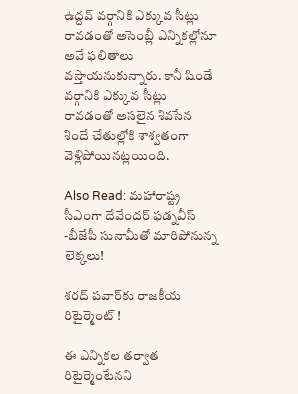ఉద్దవ్ వర్గానికి ఎక్కువ సీట్లు రావడంతో అసెంబ్లీ ఎన్నికల్లోనూ అవే ఫలితాలు వస్తాయనుకున్నారు. కానీ షిండే వర్గానికి ఎక్కువ సీట్లు రావడంతో అసలైన శివసేన శిందే చేతుల్లోకి శాశ్వతంగా వెళ్లిపోయినట్లయింది.

Also Read: మహారాష్ట్ర సీఎంగా దేవేందర్ ఫడ్నవీస్ -బీజేపీ సునామీతో మారిపోనున్న లెక్కలు!

శరద్ పవార్‌‌కు రాజకీయ రిటైర్మెంట్ !

ఈ ఎన్నికల తర్వాత రిటైర్మెంటేనని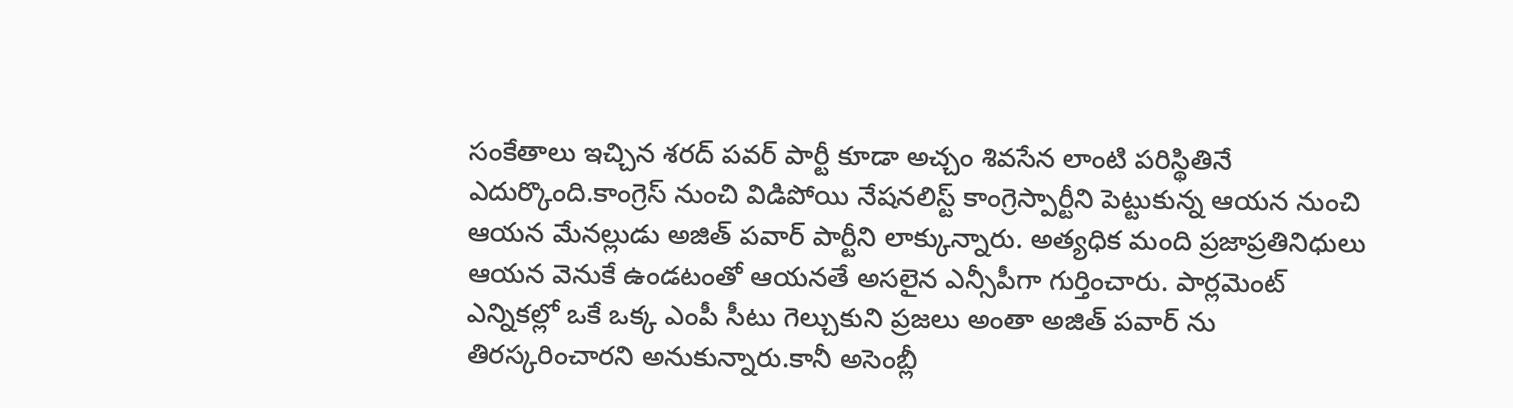సంకేతాలు ఇచ్చిన శరద్ పవర్ పార్టీ కూడా అచ్చం శివసేన లాంటి పరిస్థితినే ఎదుర్కొంది.కాంగ్రెస్ నుంచి విడిపోయి నేషనలిస్ట్ కాంగ్రెస్పార్టీని పెట్టుకున్న ఆయన నుంచి ఆయన మేనల్లుడు అజిత్ పవార్ పార్టీని లాక్కున్నారు. అత్యధిక మంది ప్రజాప్రతినిధులు ఆయన వెనుకే ఉండటంతో ఆయనతే అసలైన ఎన్సీపీగా గుర్తించారు. పార్లమెంట్ ఎన్నికల్లో ఒకే ఒక్క ఎంపీ సీటు గెల్చుకుని ప్రజలు అంతా అజిత్ పవార్ ను తిరస్కరించారని అనుకున్నారు.కానీ అసెంబ్లీ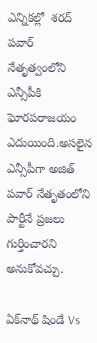ఎన్నికల్లో  శరద్ పవార్ నేతృత్వంలోని ఎన్సీపీకి ఘోరపరాజయం ఎదుయింది.అసలైన ఎన్సీపీగా అజిత్ పవార్ నేతృతంలోని పార్టీనే ప్రజలు గుర్తించారని అనుకోవచ్చు.

ఏక్‌నాథ్ షిండే Vs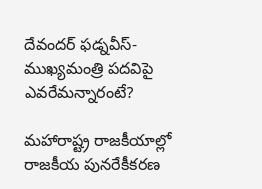దేవందర్‌ ఫడ్నవీస్‌- ముఖ్యమంత్రి పదవిపై ఎవరేమన్నారంటే?

మహారాష్ట్ర రాజకీయాల్లో రాజకీయ పునరేకీకరణ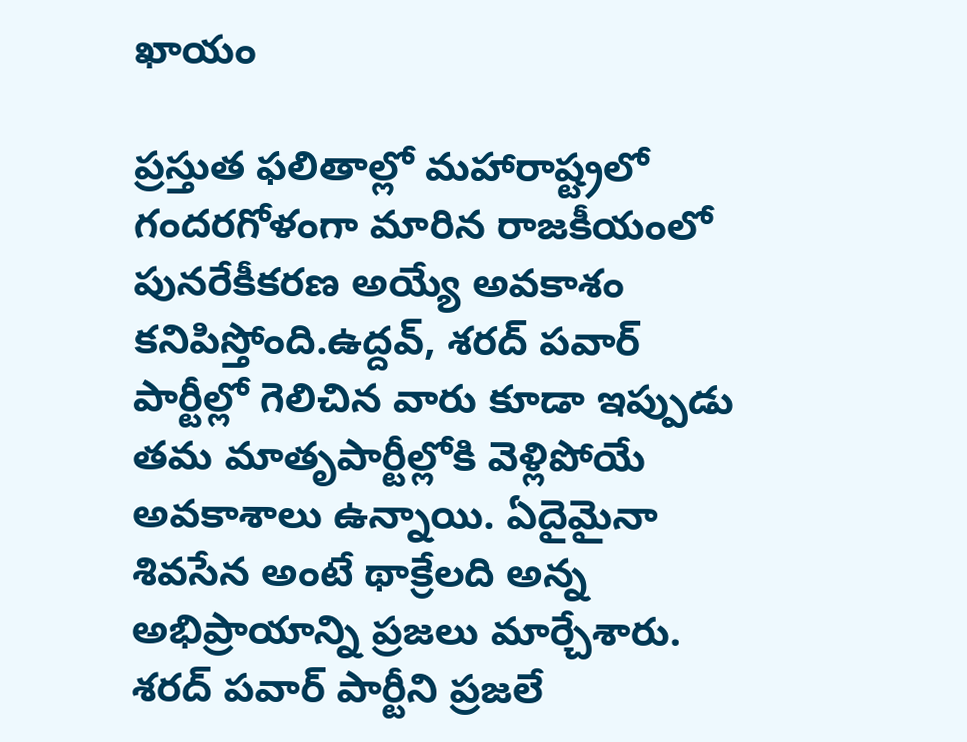ఖాయం

ప్రస్తుత ఫలితాల్లో మహారాష్ట్రలో గందరగోళంగా మారిన రాజకీయంలో పునరేకీకరణ అయ్యే అవకాశం  కనిపిస్తోంది.ఉద్దవ్, శరద్ పవార్ పార్టీల్లో గెలిచిన వారు కూడా ఇప్పుడు తమ మాతృపార్టీల్లోకి వెళ్లిపోయే అవకాశాలు ఉన్నాయి. ఏదైమైనా శివసేన అంటే థాక్రేలది అన్న అభిప్రాయాన్ని ప్రజలు మార్చేశారు. శరద్ పవార్ పార్టీని ప్రజలే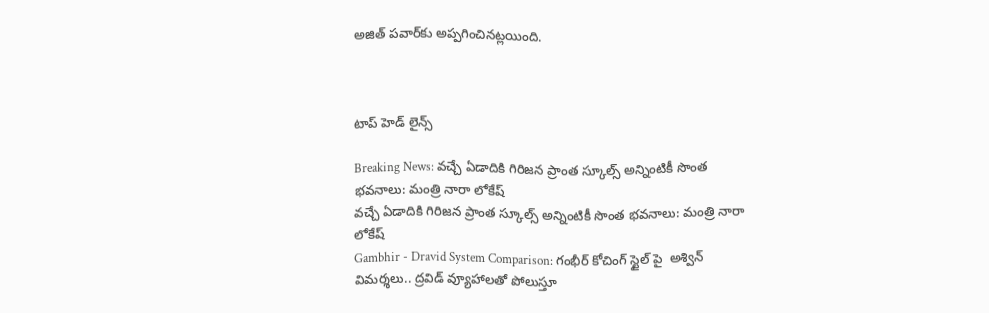అజిత్ పవార్‌కు అప్పగించినట్లయింది.



టాప్ హెడ్ లైన్స్

Breaking News: వచ్చే ఏడాదికి గిరిజన ప్రాంత స్కూల్స్ అన్నింటికీ సొంత భవనాలు: మంత్రి నారా లోకేష్
వచ్చే ఏడాదికి గిరిజన ప్రాంత స్కూల్స్ అన్నింటికీ సొంత భవనాలు: మంత్రి నారా లోకేష్
Gambhir - Dravid System Comparison: గంభీర్ కోచింగ్ స్టైల్ పై  అశ్విన్ విమర్శలు.. ద్రవిడ్ వ్యూహాలతో పోలుస్తూ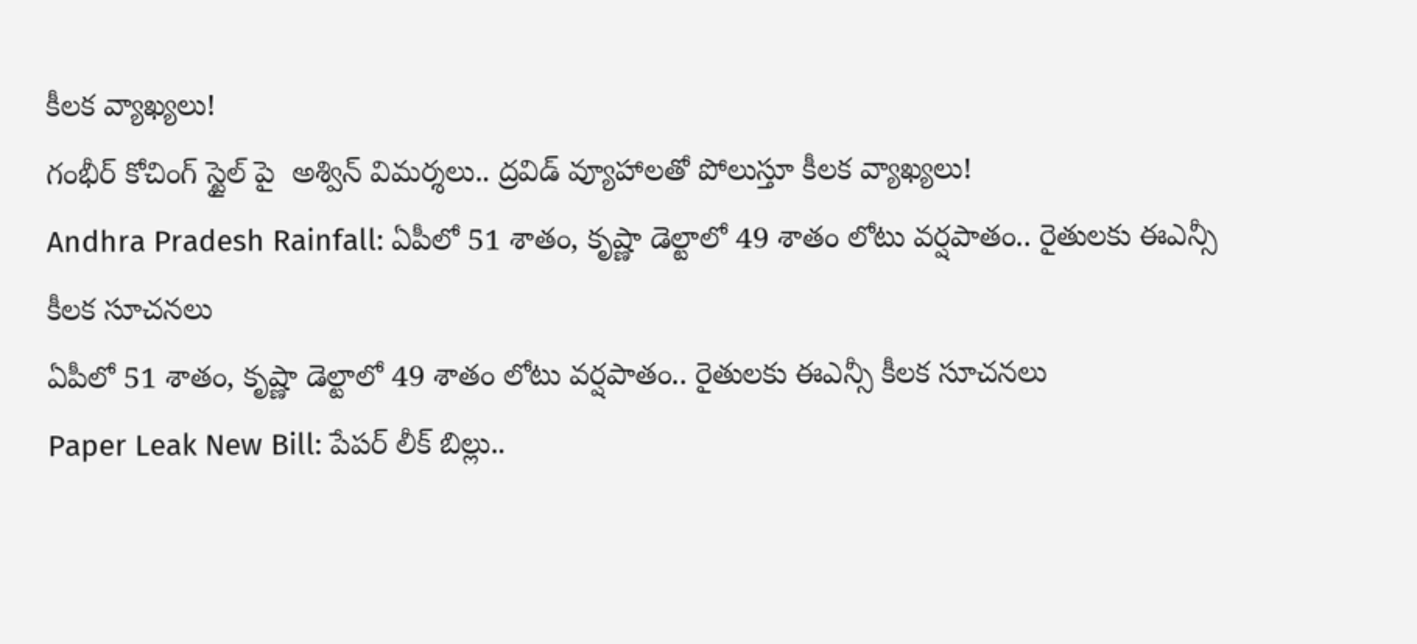కీలక వ్యాఖ్యలు!
గంభీర్ కోచింగ్ స్టైల్ పై  అశ్విన్ విమర్శలు.. ద్రవిడ్ వ్యూహాలతో పోలుస్తూ కీలక వ్యాఖ్యలు!
Andhra Pradesh Rainfall: ఏపీలో 51 శాతం, కృష్ణా డెల్టాలో 49 శాతం లోటు వర్షపాతం.. రైతులకు ఈఎన్సీ కీలక సూచనలు
ఏపీలో 51 శాతం, కృష్ణా డెల్టాలో 49 శాతం లోటు వర్షపాతం.. రైతులకు ఈఎన్సీ కీలక సూచనలు
Paper Leak New Bill: పేపర్ లీక్‌ బిల్లు..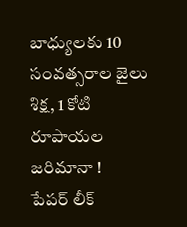బాధ్యులకు 10 సంవత్సరాల జైలు శిక్ష, 1 కోటి రూపాయల జరిమానా !
పేపర్ లీక్‌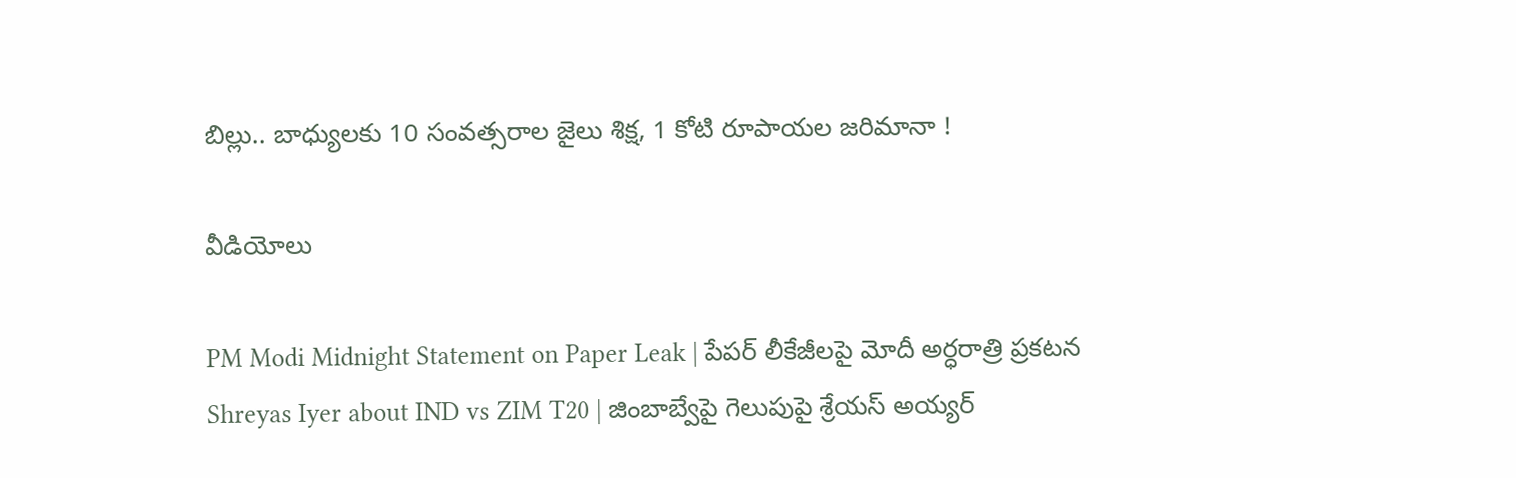బిల్లు.. బాధ్యులకు 10 సంవత్సరాల జైలు శిక్ష, 1 కోటి రూపాయల జరిమానా !

వీడియోలు

PM Modi Midnight Statement on Paper Leak | పేపర్ లీకేజీలపై మోదీ అర్ధరాత్రి ప్రకటన
Shreyas Iyer about IND vs ZIM T20 | జింబాబ్వేపై గెలుపుపై శ్రేయస్ అయ్యర్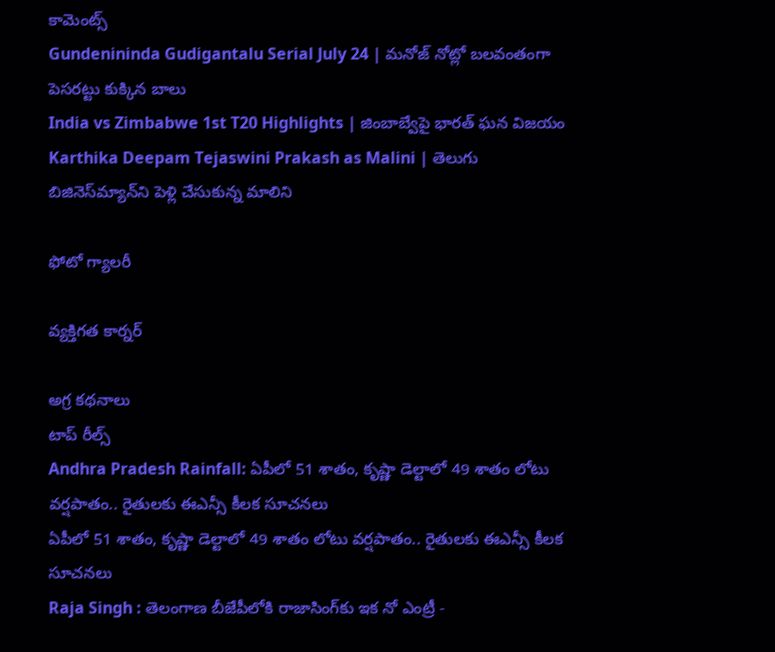కామెంట్స్
Gundenininda Gudigantalu Serial July 24 | మనోజ్ నోట్లో బలవంతంగా పెసరట్టు కుక్కిన బాలు
India vs Zimbabwe 1st T20 Highlights | జింబాబ్వేపై భారత్ ఘన విజయం
Karthika Deepam Tejaswini Prakash as Malini | తెలుగు బిజినెస్‌మ్యాన్‌ని పెళ్లి చేసుకున్న మాలిని

ఫోటో గ్యాలరీ

వ్యక్తిగత కార్నర్

అగ్ర కథనాలు
టాప్ రీల్స్
Andhra Pradesh Rainfall: ఏపీలో 51 శాతం, కృష్ణా డెల్టాలో 49 శాతం లోటు వర్షపాతం.. రైతులకు ఈఎన్సీ కీలక సూచనలు
ఏపీలో 51 శాతం, కృష్ణా డెల్టాలో 49 శాతం లోటు వర్షపాతం.. రైతులకు ఈఎన్సీ కీలక సూచనలు
Raja Singh : తెలంగాణ బీజేపీలోకి రాజాసింగ్‌కు ఇక నో ఎంట్రీ -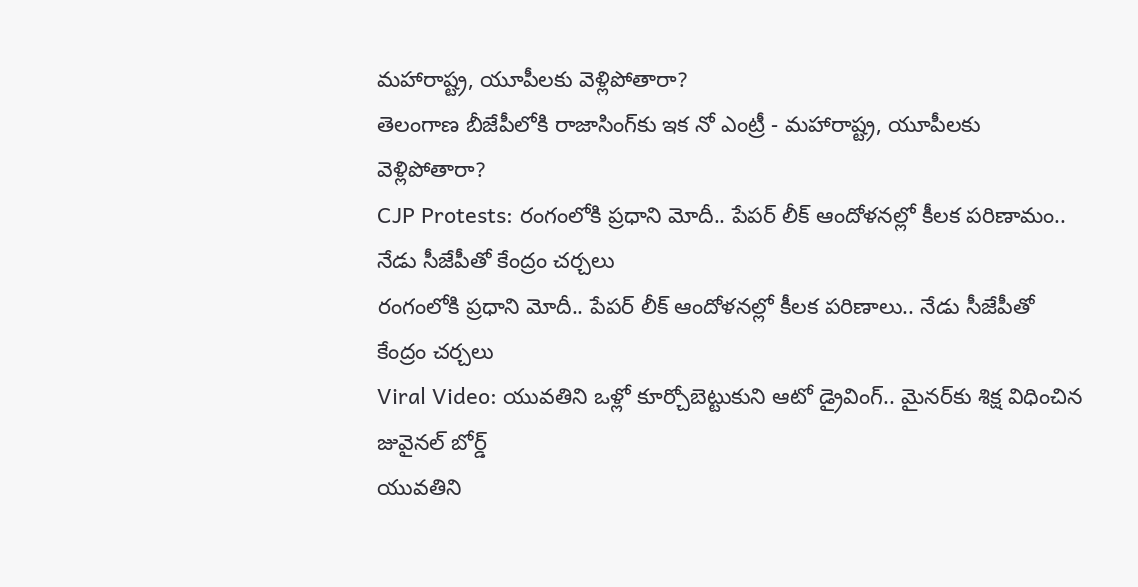మహారాష్ట్ర, యూపీలకు వెళ్లిపోతారా?
తెలంగాణ బీజేపీలోకి రాజాసింగ్‌కు ఇక నో ఎంట్రీ - మహారాష్ట్ర, యూపీలకు వెళ్లిపోతారా?
CJP Protests: రంగంలోకి ప్రధాని మోదీ.. పేపర్ లీక్ ఆందోళనల్లో కీలక పరిణామం.. నేడు సీజేపీతో కేంద్రం చర్చలు
రంగంలోకి ప్రధాని మోదీ.. పేపర్ లీక్ ఆందోళనల్లో కీలక పరిణాలు.. నేడు సీజేపీతో కేంద్రం చర్చలు
Viral Video: యువతిని ఒళ్లో కూర్చోబెట్టుకుని ఆటో డ్రైవింగ్.. మైనర్‌కు శిక్ష విధించిన జువైనల్ బోర్డ్
యువతిని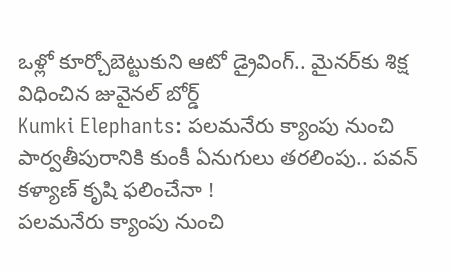ఒళ్లో కూర్చోబెట్టుకుని ఆటో డ్రైవింగ్.. మైనర్‌కు శిక్ష విధించిన జువైనల్ బోర్డ్
Kumki Elephants: పలమనేరు క్యాంపు నుంచి పార్వతీపురానికి కుంకీ ఏనుగులు తరలింపు.. పవన్ కళ్యాణ్ కృషి ఫలించేనా !
పలమనేరు క్యాంపు నుంచి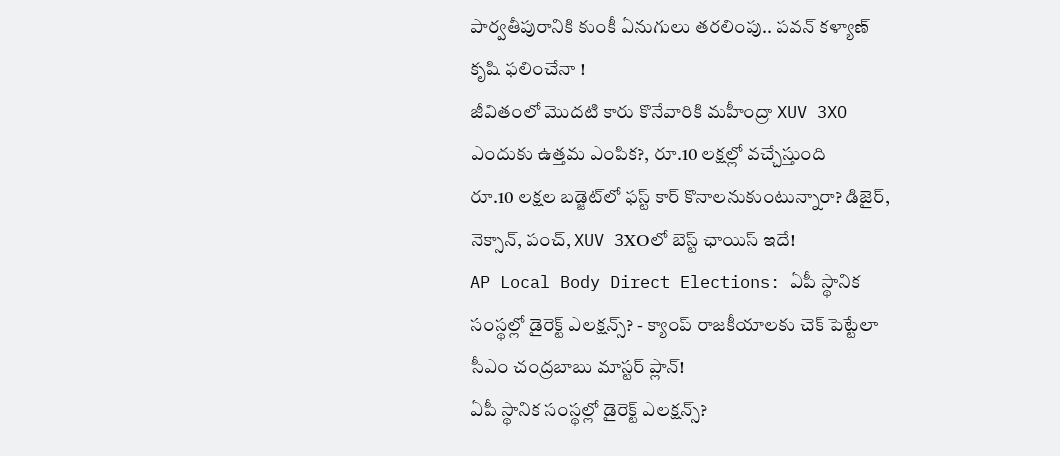పార్వతీపురానికి కుంకీ ఏనుగులు తరలింపు.. పవన్ కళ్యాణ్ కృషి ఫలించేనా !
జీవితంలో మొదటి కారు కొనేవారికి మహీంద్రా XUV 3XO ఎందుకు ఉత్తమ ఎంపిక?, రూ.10 లక్షల్లో వచ్చేస్తుంది
రూ.10 లక్షల బడ్జెట్‌లో ఫస్ట్‌ కార్‌ కొనాలనుకుంటున్నారా? డిజైర్‌, నెక్సాన్‌, పంచ్‌, XUV 3XOలో బెస్ట్ ఛాయిస్ ఇదే!
AP Local Body Direct Elections: ఏపీ స్థానిక సంస్థల్లో డైరెక్ట్ ఎలక్షన్స్? - క్యాంప్ రాజకీయాలకు చెక్ పెట్టేలా సీఎం చంద్రబాబు మాస్టర్ ప్లాన్!
ఏపీ స్థానిక సంస్థల్లో డైరెక్ట్ ఎలక్షన్స్?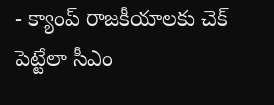- క్యాంప్ రాజకీయాలకు చెక్ పెట్టేలా సీఎం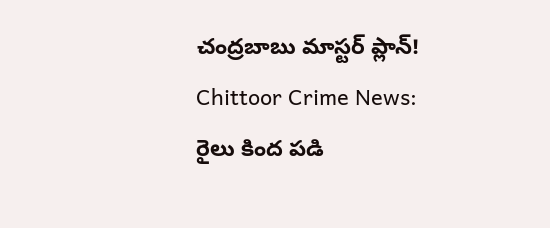చంద్రబాబు మాస్టర్ ప్లాన్!
Chittoor Crime News: రైలు కింద పడి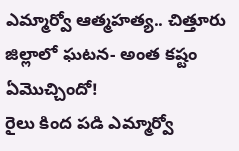ఎమ్మార్వో ఆత్మహత్య.. చిత్తూరు జిల్లాలో ఘటన- అంత కష్టం ఏమొచ్చిందో!
రైలు కింద పడి ఎమ్మార్వో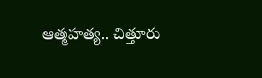ఆత్మహత్య.. చిత్తూరు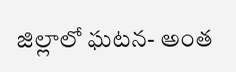జిల్లాలో ఘటన- అంత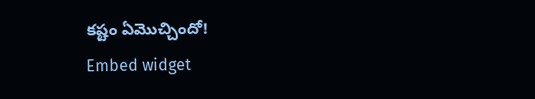కష్టం ఏమొచ్చిందో!
Embed widget